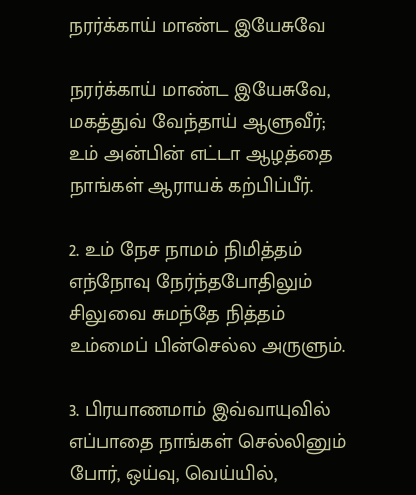நரர்க்காய் மாண்ட இயேசுவே

நரர்க்காய்‌ மாண்ட இயேசுவே,
மகத்துவ்‌ வேந்தாய்‌ ஆளுவீர்‌;
உம்‌ அன்பின்‌ எட்டா ஆழத்தை
நாங்கள்‌ ஆராயக்‌ கற்பிப்பீர்‌.

2. உம்‌ நேச நாமம்‌ நிமித்தம்‌
எந்நோவு நேர்ந்தபோதிலும்‌
சிலுவை சுமந்தே நித்தம்‌
உம்மைப்‌ பின்செல்ல அருளும்‌.

3. பிரயாணமாம்‌ இவ்வாயுவில்‌
எப்பாதை நாங்கள்‌ செல்லினும்‌
போர்‌, ஒய்வு, வெய்யில்‌,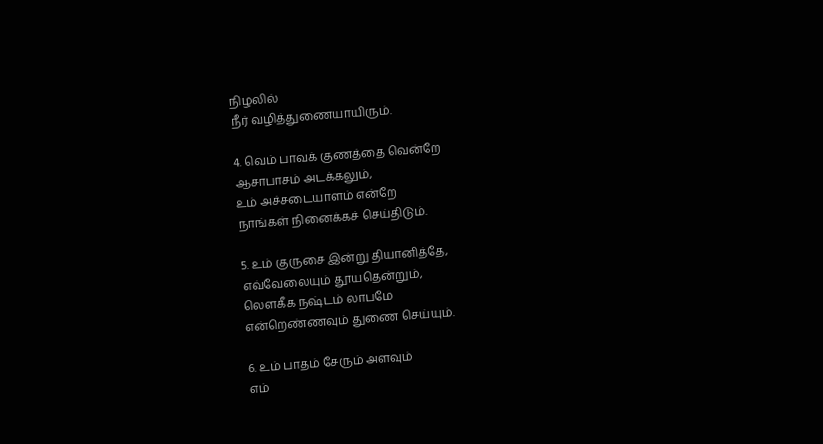நிழலில்‌
நீர்‌ வழித்துணையாயிரும்‌.

4. வெம்‌ பாவக்‌ குணத்தை வென்றே
ஆசாபாசம்‌ அடக்கலும்‌,
உம்‌ அச்சடையாளம்‌ என்‌றே
நாங்கள்‌ நினைக்கச்‌ செய்திடும்‌.

5. உம்‌ குருசை இன்று தியானித்தே,
எவ்வேலையும்‌ தூயதென்றும்‌,
லெளகீக நஷ்டம்‌ லாபமே
என்றெண்ணவும்‌ துணை செய்யும்‌.

6. உம்‌ பாதம்‌ சேரும்‌ அளவும்‌
எம்‌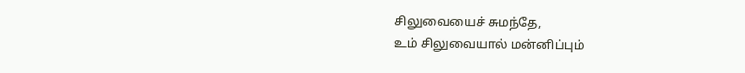சிலுவையைச்‌ சுமந்தே,
உம்‌ சிலுவையால்‌ மன்னிப்பும்‌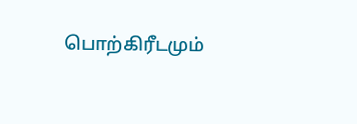பொற்கிரீடமும்‌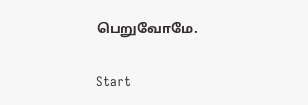பெறுவோமே.

Start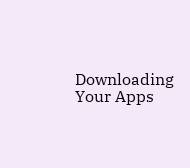Downloading Your Apps